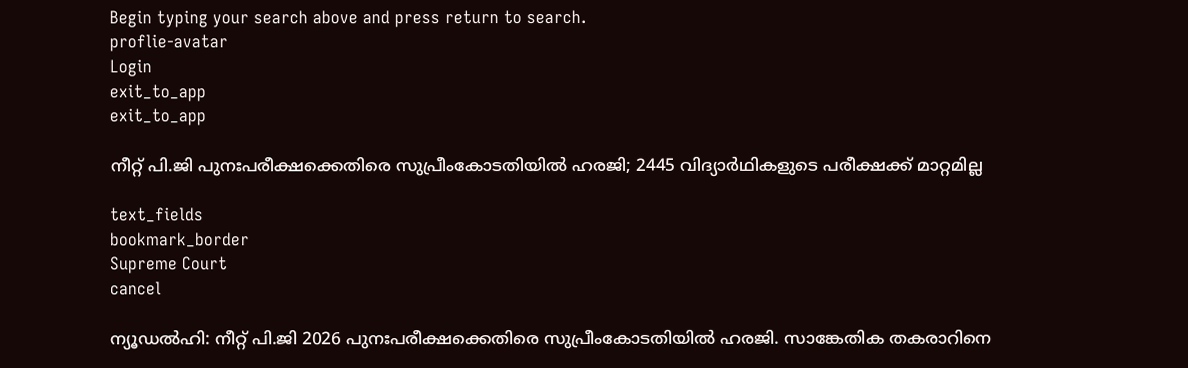Begin typing your search above and press return to search.
proflie-avatar
Login
exit_to_app
exit_to_app

നീറ്റ് പി.ജി പുനഃപരീക്ഷക്കെതിരെ സുപ്രീംകോടതിയിൽ ഹരജി; 2445 വിദ്യാർഥികളുടെ പരീക്ഷക്ക് മാറ്റമില്ല

text_fields
bookmark_border
Supreme Court
cancel

ന്യൂഡൽഹി: നീറ്റ് പി.ജി 2026 പുനഃപരീക്ഷക്കെതിരെ സുപ്രീംകോടതിയിൽ ഹരജി. സാങ്കേതിക തകരാറിനെ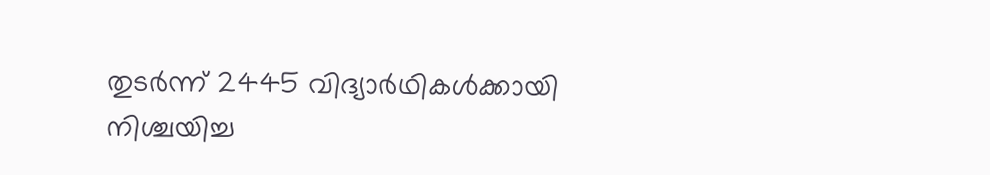തുടർന്ന് 2445 വിദ്യാർഥികൾക്കായി നിശ്ചയിച്ച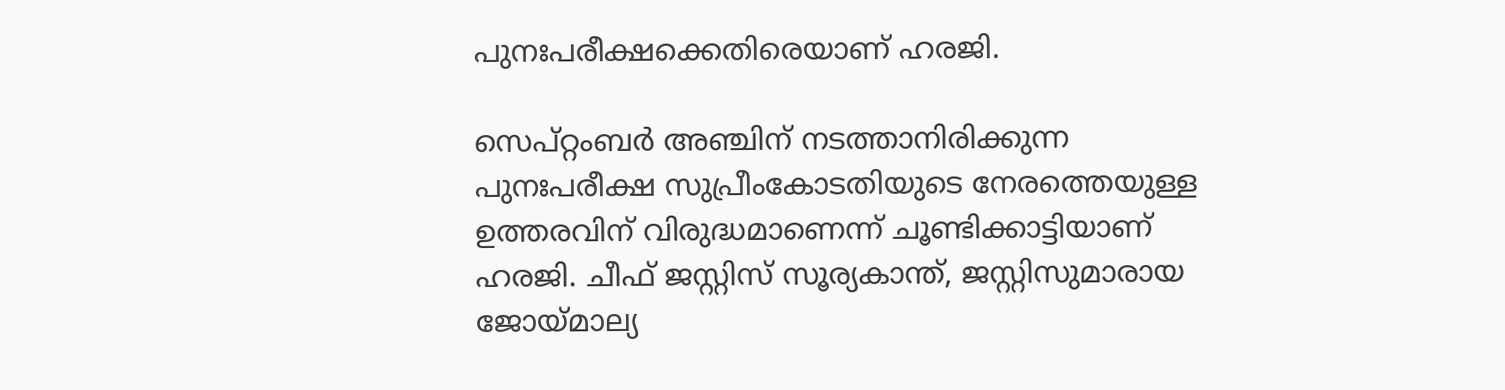പുനഃപരീക്ഷക്കെതിരെയാണ് ഹരജി.

സെപ്റ്റംബർ അഞ്ചിന് നടത്താനിരിക്കുന്ന പുനഃപരീക്ഷ സുപ്രീംകോടതിയുടെ നേരത്തെയുള്ള ഉത്തരവിന് വിരുദ്ധമാണെന്ന് ചൂണ്ടിക്കാട്ടിയാണ് ഹരജി. ചീഫ് ജസ്റ്റിസ് സൂര്യകാന്ത്, ജസ്റ്റിസുമാരായ ജോയ്മാല്യ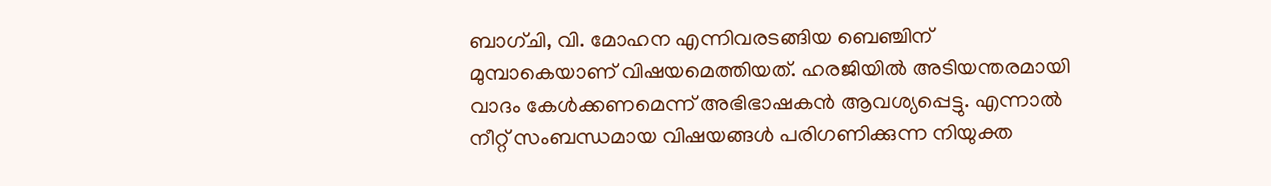ബാഗ്ചി, വി. മോഹന എന്നിവരടങ്ങിയ ബെഞ്ചിന് മുമ്പാകെയാണ് വിഷയമെത്തിയത്. ഹരജിയിൽ അടിയന്തരമായി വാദം കേൾക്കണമെന്ന് അഭിഭാഷകൻ ആവശ്യപ്പെട്ടു. എന്നാൽ നീറ്റ് സംബന്ധമായ വിഷയങ്ങൾ പരിഗണിക്കുന്ന നിയുക്ത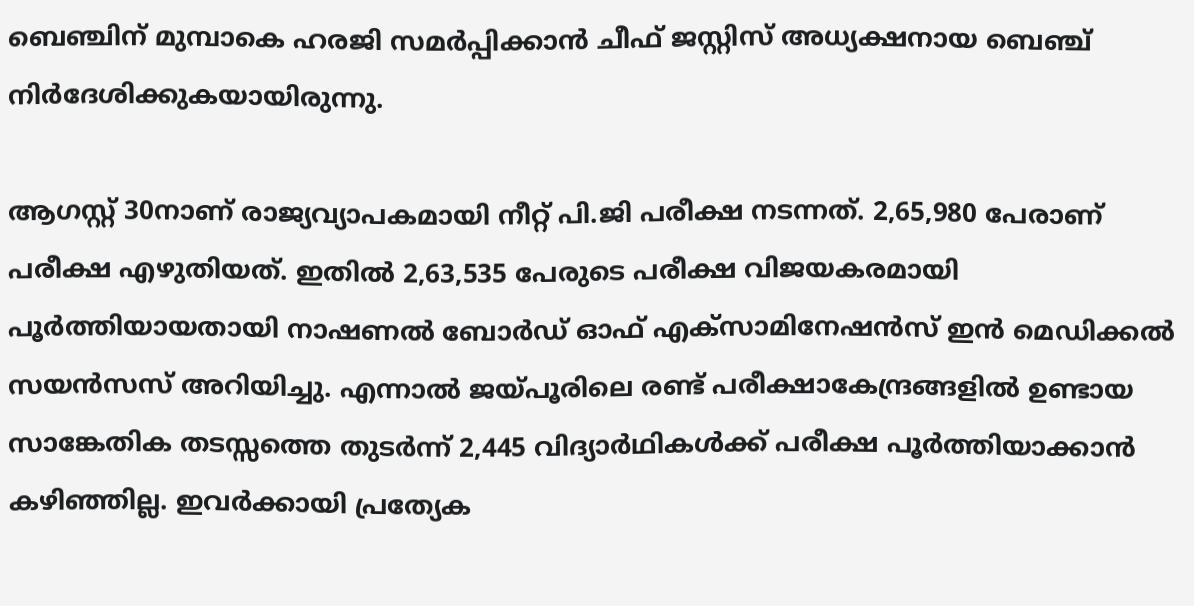ബെഞ്ചിന് മുമ്പാകെ ഹരജി സമർപ്പിക്കാൻ ചീഫ് ജസ്റ്റിസ് അധ്യക്ഷനായ ബെഞ്ച് നിർദേശിക്കുകയായിരുന്നു.

ആഗസ്റ്റ് 30നാണ് രാജ്യവ്യാപകമായി നീറ്റ് പി.ജി പരീക്ഷ നടന്നത്. 2,65,980 പേരാണ് പരീക്ഷ എഴുതിയത്. ഇതിൽ 2,63,535 പേരുടെ പരീക്ഷ വിജയകരമായി പൂർത്തിയായതായി നാഷണൽ ബോർഡ് ഓഫ് എക്സാമിനേഷൻസ് ഇൻ മെഡിക്കൽ സയൻസസ് അറിയിച്ചു. എന്നാൽ ജയ്പൂരിലെ രണ്ട് പരീക്ഷാകേന്ദ്രങ്ങളിൽ ഉണ്ടായ സാങ്കേതിക തടസ്സത്തെ തുടർന്ന് 2,445 വിദ്യാർഥികൾക്ക് പരീക്ഷ പൂർത്തിയാക്കാൻ കഴിഞ്ഞില്ല. ഇവർക്കായി പ്രത്യേക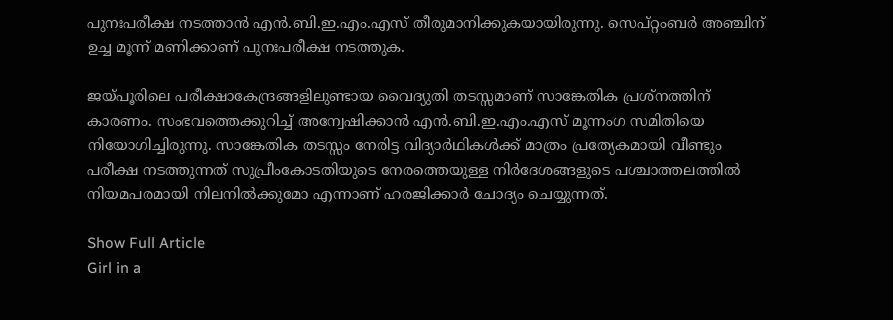പുനഃപരീക്ഷ നടത്താൻ എൻ.ബി.ഇ.എം.എസ് തീരുമാനിക്കുകയായിരുന്നു. സെപ്റ്റംബർ അഞ്ചിന് ഉച്ച മൂന്ന് മണിക്കാണ് പുനഃപരീക്ഷ നടത്തുക.

ജയ്പൂരിലെ പരീക്ഷാകേന്ദ്രങ്ങളിലുണ്ടായ വൈദ്യുതി തടസ്സമാണ് സാങ്കേതിക പ്രശ്നത്തിന് കാരണം. സംഭവത്തെക്കുറിച്ച് അന്വേഷിക്കാൻ എൻ.ബി.ഇ.എം.എസ് മൂന്നംഗ സമിതിയെ നിയോഗിച്ചിരുന്നു. സാങ്കേതിക തടസ്സം നേരിട്ട വിദ്യാർഥികൾക്ക് മാത്രം പ്രത്യേകമായി വീണ്ടും പരീക്ഷ നടത്തുന്നത് സുപ്രീംകോടതിയുടെ നേരത്തെയുള്ള നിർദേശങ്ങളുടെ പശ്ചാത്തലത്തിൽ നിയമപരമായി നിലനിൽക്കുമോ എന്നാണ് ഹരജിക്കാർ ചോദ്യം ചെയ്യുന്നത്.

Show Full Article
Girl in a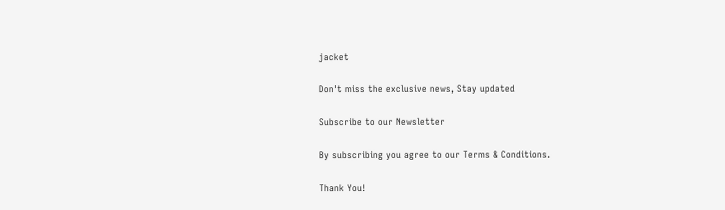jacket

Don't miss the exclusive news, Stay updated

Subscribe to our Newsletter

By subscribing you agree to our Terms & Conditions.

Thank You!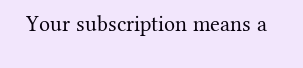Your subscription means a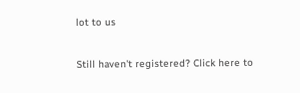lot to us

Still haven't registered? Click here to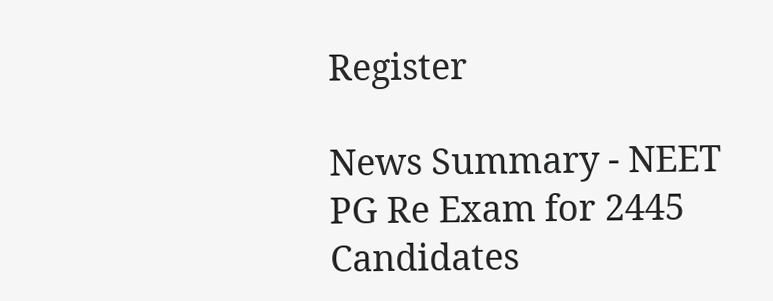Register

News Summary - NEET PG Re Exam for 2445 Candidates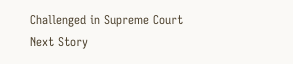Challenged in Supreme Court
Next Story